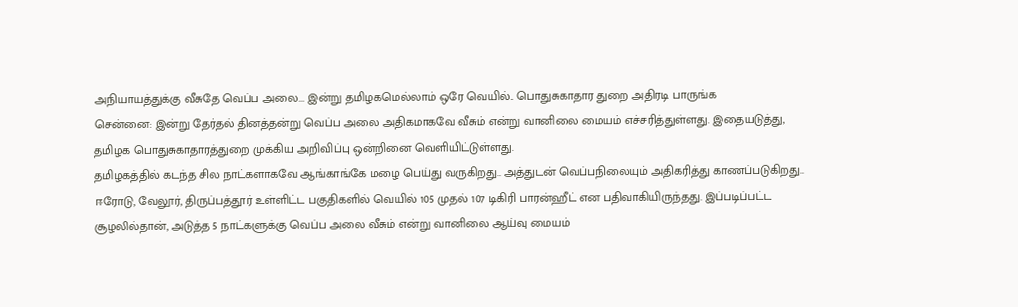அநியாயத்துக்கு வீசுதே வெப்ப அலை... இன்று தமிழகமெல்லாம் ஒரே வெயில்.. பொதுசுகாதார துறை அதிரடி பாருங்க
சென்னை: இன்று தேர்தல் தினத்தன்று வெப்ப அலை அதிகமாகவே வீசும் என்று வானிலை மையம் எச்சரித்துள்ளது. இதையடுத்து, தமிழக பொதுசுகாதாரத்துறை முக்கிய அறிவிப்பு ஒன்றினை வெளியிட்டுள்ளது.
தமிழகத்தில் கடந்த சில நாட்களாகவே ஆங்காங்கே மழை பெய்து வருகிறது.. அத்துடன் வெப்பநிலையும் அதிகரித்து காணப்படுகிறது.. ஈரோடு, வேலூர், திருப்பத்தூர் உள்ளிட்ட பகுதிகளில் வெயில் 105 முதல் 107 டிகிரி பாரன்ஹீட் என பதிவாகியிருந்தது. இப்படிப்பட்ட சூழலில்தான், அடுத்த 5 நாட்களுக்கு வெப்ப அலை வீசும் என்று வானிலை ஆய்வு மையம்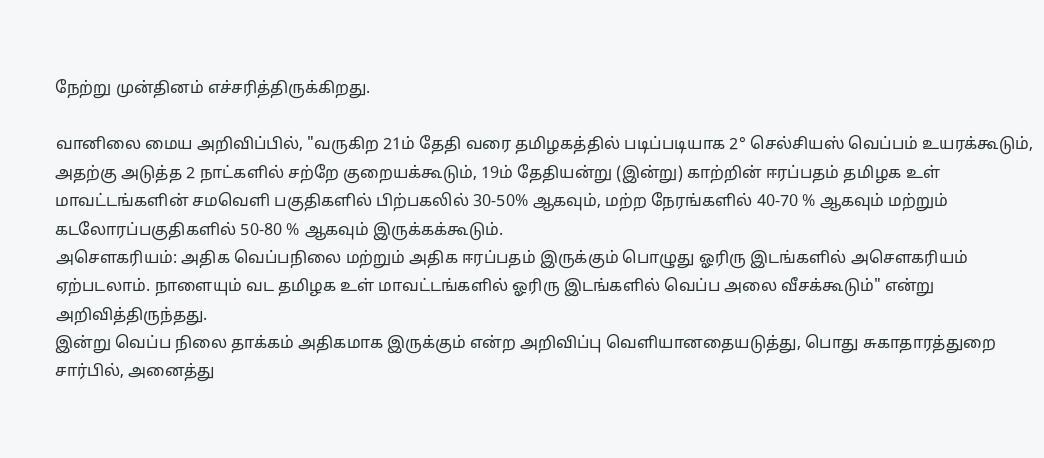நேற்று முன்தினம் எச்சரித்திருக்கிறது.

வானிலை மைய அறிவிப்பில், "வருகிற 21ம் தேதி வரை தமிழகத்தில் படிப்படியாக 2° செல்சியஸ் வெப்பம் உயரக்கூடும், அதற்கு அடுத்த 2 நாட்களில் சற்றே குறையக்கூடும், 19ம் தேதியன்று (இன்று) காற்றின் ஈரப்பதம் தமிழக உள் மாவட்டங்களின் சமவெளி பகுதிகளில் பிற்பகலில் 30-50% ஆகவும், மற்ற நேரங்களில் 40-70 % ஆகவும் மற்றும் கடலோரப்பகுதிகளில் 50-80 % ஆகவும் இருக்கக்கூடும்.
அசௌகரியம்: அதிக வெப்பநிலை மற்றும் அதிக ஈரப்பதம் இருக்கும் பொழுது ஓரிரு இடங்களில் அசௌகரியம் ஏற்படலாம். நாளையும் வட தமிழக உள் மாவட்டங்களில் ஓரிரு இடங்களில் வெப்ப அலை வீசக்கூடும்" என்று அறிவித்திருந்தது.
இன்று வெப்ப நிலை தாக்கம் அதிகமாக இருக்கும் என்ற அறிவிப்பு வெளியானதையடுத்து, பொது சுகாதாரத்துறை சார்பில், அனைத்து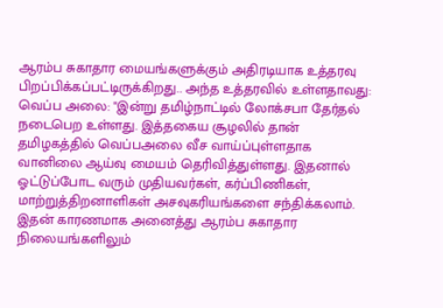ஆரம்ப சுகாதார மையங்களுக்கும் அதிரடியாக உத்தரவு பிறப்பிக்கப்பட்டிருக்கிறது.. அந்த உத்தரவில் உள்ளதாவது:
வெப்ப அலை: "இன்று தமிழ்நாட்டில் லோக்சபா தேர்தல் நடைபெற உள்ளது. இத்தகைய சூழலில் தான் தமிழகத்தில் வெப்பஅலை வீச வாய்ப்புள்ளதாக வானிலை ஆய்வு மையம் தெரிவித்துள்ளது. இதனால் ஓட்டுப்போட வரும் முதியவர்கள், கர்ப்பிணிகள், மாற்றுத்திறனாளிகள் அசவுகரியங்களை சந்திக்கலாம்.
இதன் காரணமாக அனைத்து ஆரம்ப சுகாதார நிலையங்களிலும்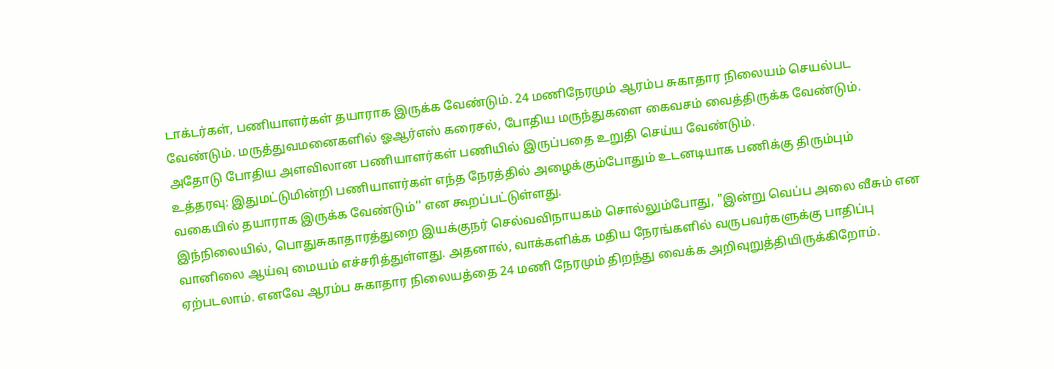டாக்டர்கள், பணியாளர்கள் தயாராக இருக்க வேண்டும். 24 மணிநேரமும் ஆரம்ப சுகாதார நிலையம் செயல்பட வேண்டும். மருத்துவமனைகளில் ஓஆர்எஸ் கரைசல், போதிய மருந்துகளை கைவசம் வைத்திருக்க வேண்டும். அதோடு போதிய அளவிலான பணியாளர்கள் பணியில் இருப்பதை உறுதி செய்ய வேண்டும்.
உத்தரவு: இதுமட்டுமின்றி பணியாளர்கள் எந்த நேரத்தில் அழைக்கும்போதும் உடனடியாக பணிக்கு திரும்பும் வகையில் தயாராக இருக்க வேண்டும்'' என கூறப்பட்டுள்ளது.
இந்நிலையில், பொதுசுகாதாரத்துறை இயக்குநர் செல்வவிநாயகம் சொல்லும்போது, "இன்று வெப்ப அலை வீசும் என வானிலை ஆய்வு மையம் எச்சரித்துள்ளது. அதனால், வாக்களிக்க மதிய நேரங்களில் வருபவர்களுக்கு பாதிப்பு ஏற்படலாம். எனவே ஆரம்ப சுகாதார நிலையத்தை 24 மணி நேரமும் திறந்து வைக்க அறிவுறுத்தியிருக்கிறோம்.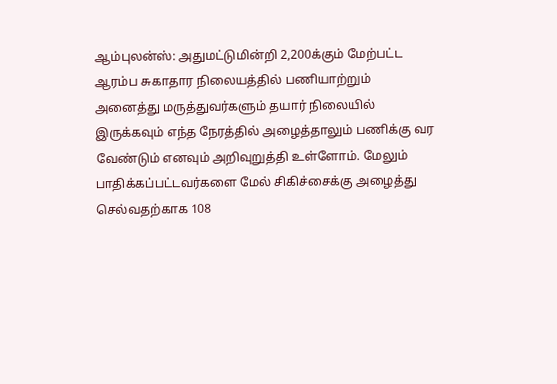ஆம்புலன்ஸ்: அதுமட்டுமின்றி 2,200க்கும் மேற்பட்ட ஆரம்ப சுகாதார நிலையத்தில் பணியாற்றும் அனைத்து மருத்துவர்களும் தயார் நிலையில் இருக்கவும் எந்த நேரத்தில் அழைத்தாலும் பணிக்கு வர வேண்டும் எனவும் அறிவுறுத்தி உள்ளோம். மேலும் பாதிக்கப்பட்டவர்களை மேல் சிகிச்சைக்கு அழைத்து செல்வதற்காக 108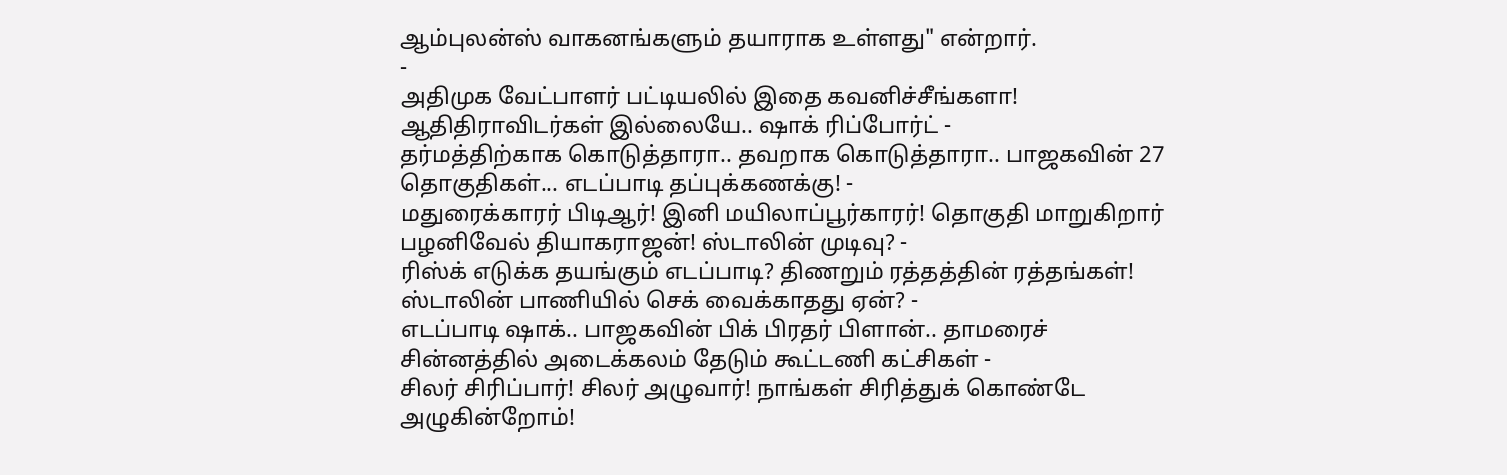ஆம்புலன்ஸ் வாகனங்களும் தயாராக உள்ளது" என்றார்.
-
அதிமுக வேட்பாளர் பட்டியலில் இதை கவனிச்சீங்களா! ஆதிதிராவிடர்கள் இல்லையே.. ஷாக் ரிப்போர்ட் -
தர்மத்திற்காக கொடுத்தாரா.. தவறாக கொடுத்தாரா.. பாஜகவின் 27 தொகுதிகள்... எடப்பாடி தப்புக்கணக்கு! -
மதுரைக்காரர் பிடிஆர்! இனி மயிலாப்பூர்காரர்! தொகுதி மாறுகிறார் பழனிவேல் தியாகராஜன்! ஸ்டாலின் முடிவு? -
ரிஸ்க் எடுக்க தயங்கும் எடப்பாடி? திணறும் ரத்தத்தின் ரத்தங்கள்! ஸ்டாலின் பாணியில் செக் வைக்காதது ஏன்? -
எடப்பாடி ஷாக்.. பாஜகவின் பிக் பிரதர் பிளான்.. தாமரைச் சின்னத்தில் அடைக்கலம் தேடும் கூட்டணி கட்சிகள் -
சிலர் சிரிப்பார்! சிலர் அழுவார்! நாங்கள் சிரித்துக் கொண்டே அழுகின்றோம்!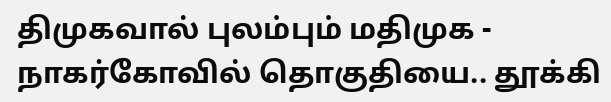திமுகவால் புலம்பும் மதிமுக -
நாகர்கோவில் தொகுதியை.. தூக்கி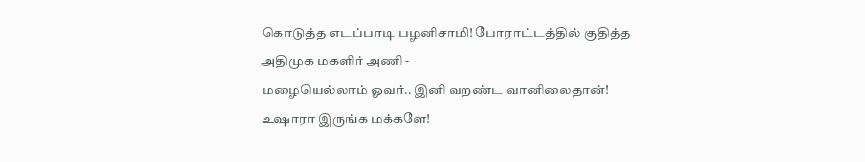கொடுத்த எடப்பாடி பழனிசாமி! போராட்டத்தில் குதித்த அதிமுக மகளிர் அணி -
மழையெல்லாம் ஓவர்.. இனி வறண்ட வானிலைதான்! உஷாரா இருங்க மக்களே!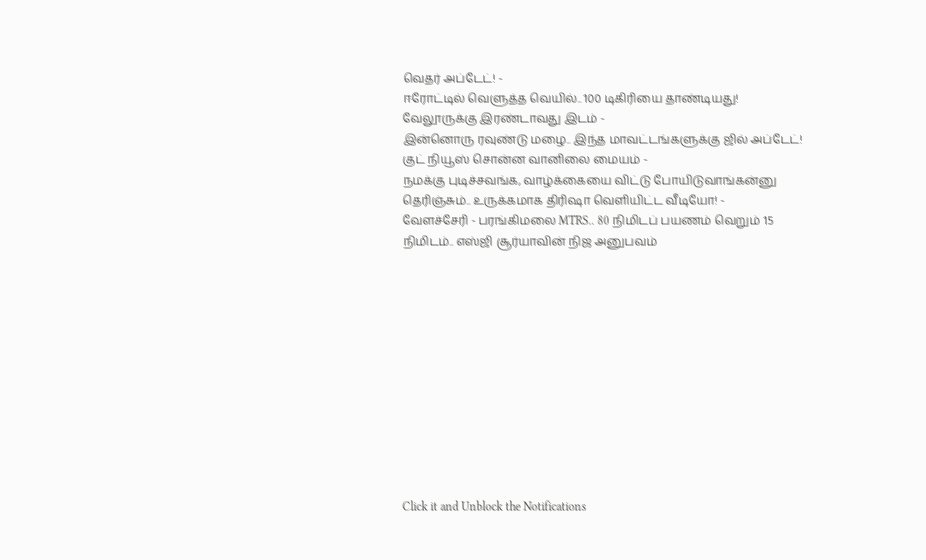வெதர் அப்டேட்! -
ஈரோட்டில் வெளுத்த வெயில்.. 100 டிகிரியை தாண்டியது! வேலூருக்கு இரண்டாவது இடம் -
இன்னொரு ரவுண்டு மழை.. இந்த மாவட்டங்களுக்கு ஜில் அப்டேட்! குட் நியூஸ் சொன்ன வானிலை மையம் -
நமக்கு புடிச்சவங்க, வாழ்க்கையை விட்டு போயிடுவாங்கன்னு தெரிஞ்சும்.. உருக்கமாக திரிஷா வெளியிட்ட வீடியோ! -
வேளச்சேரி - பரங்கிமலை MTRS.. 80 நிமிடப் பயணம் வெறும் 15 நிமிடம்.. எஸ்ஜி சூர்யாவின் நிஜ அனுபவம்












Click it and Unblock the Notifications